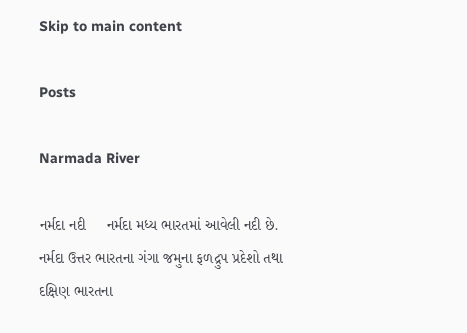Skip to main content

Posts

Narmada River

નર્મદા નદી     નર્મદા મધ્ય ભારતમાં આવેલી નદી છે. નર્મદા ઉત્તર ભારતના ગંગા જમુના ફળદ્રુપ પ્રદેશો તથા દક્ષિણ ભારતના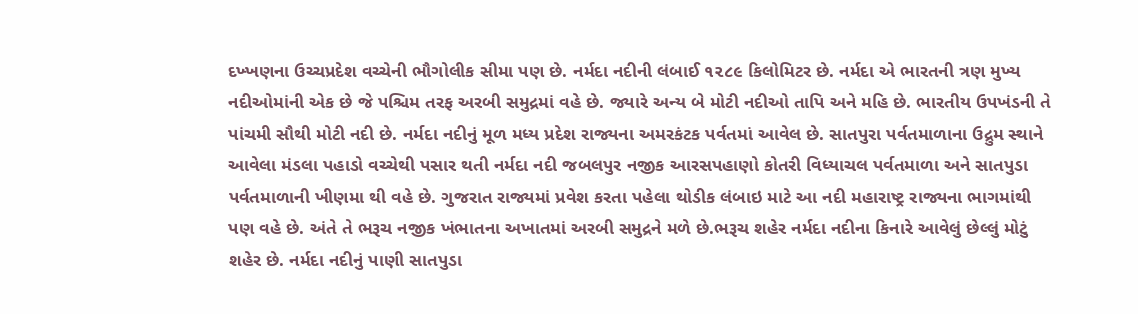દખ્ખણના ઉચ્ચપ્રદેશ વચ્ચેની ભૌગોલીક સીમા પણ છે. નર્મદા નદીની લંબાઈ ૧૨૮૯ કિલોમિટર છે. નર્મદા એ ભારતની ત્રણ મુખ્ય નદીઓમાંની એક છે જે પશ્ચિમ તરફ અરબી સમુદ્રમાં વહે છે. જ્યારે અન્ય બે મોટી નદીઓ તાપિ અને મહિ છે. ભારતીય ઉપખંડની તે પાંચમી સૌથી મોટી નદી છે. નર્મદા નદીનું મૂળ મધ્ય પ્રદેશ રાજ્યના અમરકંટક પર્વતમાં આવેલ છે. સાતપુરા પર્વતમાળાના ઉદ્રુમ સ્થાને આવેલા મંડલા પહાડો વચ્ચેથી પસાર થતી નર્મદા નદી જબલપુર નજીક આરસપહાણો કોતરી વિધ્યાચલ પર્વતમાળા અને સાતપુડા પર્વતમાળાની ખીણમા થી વહે છે. ગુજરાત રાજ્યમાં પ્રવેશ કરતા પહેલા થોડીક લંબાઇ માટે આ નદી મહારાષ્ટ્ર રાજ્યના ભાગમાંથી પણ વહે છે. અંતે તે ભરૂચ નજીક ખંભાતના અખાતમાં અરબી સમુદ્રને મળે છે.ભરૂચ શહેર નર્મદા નદીના કિનારે આવેલું છેલ્લું મોટું શહેર છે. નર્મદા નદીનું પાણી સાતપુડા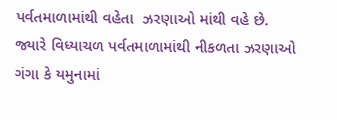પર્વતમાળામાંથી વહેતા  ઝરણાઓ માંથી વહે છે. જ્યારે વિધ્યાચળ પર્વતમાળામાંથી નીકળતા ઝરણાઓ ગંગા કે યમુનામાં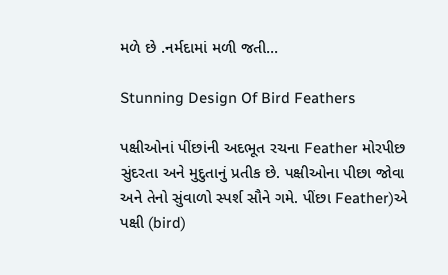મળે છે .નર્મદામાં મળી જતી...

Stunning Design Of Bird Feathers

પક્ષીઓનાં પીંછાંની અદભૂત રચના Feather મોરપીછ સુંદરતા અને મુદુતાનું પ્રતીક છે. પક્ષીઓના પીછા જોવા અને તેનો સુંવાળો સ્પર્શ સૌને ગમે. પીંછા Feather)એ પક્ષી (bird)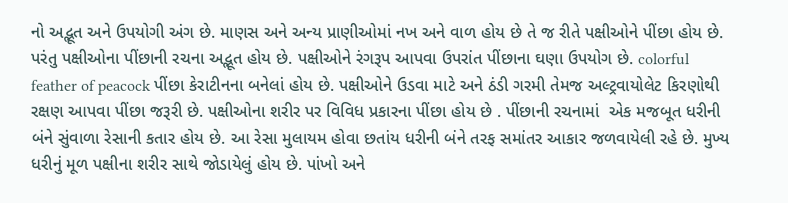નો અદ્ભૂત અને ઉપયોગી અંગ છે. માણસ અને અન્ય પ્રાણીઓમાં નખ અને વાળ હોય છે તે જ રીતે પક્ષીઓને પીંછા હોય છે. પરંતુ પક્ષીઓના પીંછાની રચના અદ્ભૂત હોય છે. પક્ષીઓને રંગરૂપ આપવા ઉપરાંત પીંછાના ઘણા ઉપયોગ છે. colorful feather of peacock પીંછા કેરાટીનના બનેલાં હોય છે. પક્ષીઓને ઉડવા માટે અને ઠંડી ગરમી તેમજ અલ્ટ્રવાયોલેટ કિરણોથી રક્ષણ આપવા પીંછા જરૂરી છે. પક્ષીઓના શરીર પર વિવિધ પ્રકારના પીંછા હોય છે . પીંછાની રચનામાં  એક મજબૂત ધરીની બંને સુંવાળા રેસાની કતાર હોય છે. આ રેસા મુલાયમ હોવા છતાંય ધરીની બંને તરફ સમાંતર આકાર જળવાયેલી રહે છે. મુખ્ય ધરીનું મૂળ પક્ષીના શરીર સાથે જોડાયેલું હોય છે. પાંખો અને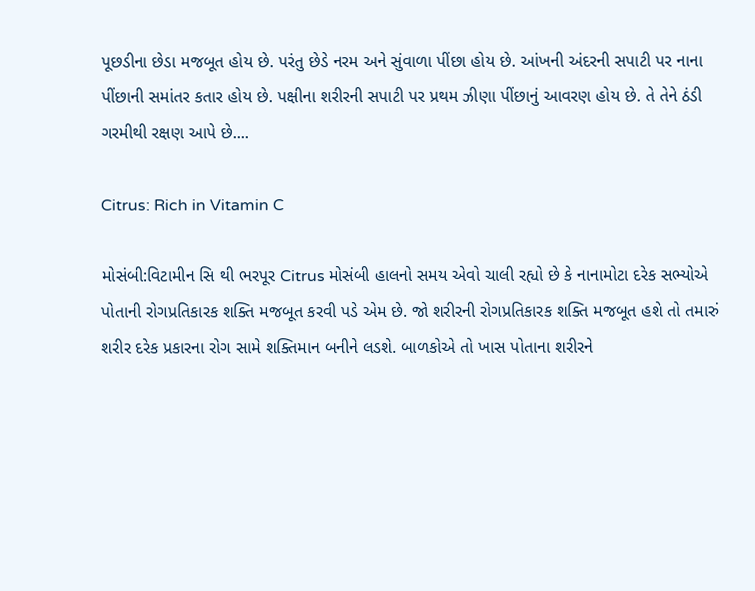પૂછડીના છેડા મજબૂત હોય છે. પરંતુ છેડે નરમ અને સુંવાળા પીંછા હોય છે. આંખની અંદરની સપાટી પર નાના પીંછાની સમાંતર કતાર હોય છે. પક્ષીના શરીરની સપાટી પર પ્રથમ ઝીણા પીંછાનું આવરણ હોય છે. તે તેને ઠંડી ગરમીથી રક્ષણ આપે છે....

Citrus: Rich in Vitamin C

મોસંબી:વિટામીન સિ થી ભરપૂર Citrus મોસંબી હાલનો સમય એવો ચાલી રહ્યો છે કે નાનામોટા દરેક સભ્યોએ પોતાની રોગપ્રતિકારક શક્તિ મજબૂત કરવી પડે એમ છે. જો શરીરની રોગપ્રતિકારક શક્તિ મજબૂત હશે તો તમારું શરીર દરેક પ્રકારના રોગ સામે શક્તિમાન બનીને લડશે. બાળકોએ તો ખાસ પોતાના શરીરને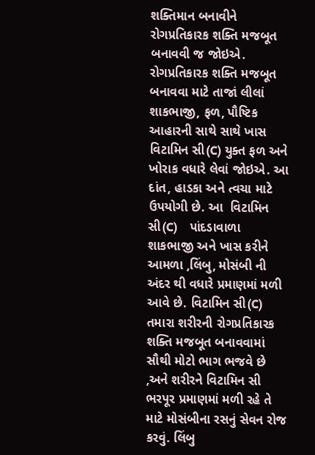શક્તિમાન બનાવીને રોગપ્રતિકારક શક્તિ મજબૂત બનાવવી જ જોઇએ.  રોગપ્રતિકારક શક્તિ મજબૂત બનાવવા માટે તાજાં લીલાં શાકભાજી, ફળ, પૌષ્ટિક આહારની સાથે સાથે ખાસ વિટામિન સી(C) યુક્ત ફળ અને ખોરાક વધારે લેવાં જોઇએ. આ દાંત, હાડકા અને ત્વચા માટે ઉપયોગી છે. આ  વિટામિન સી(C)    પાંદડાવાળા શાકભાજી અને ખાસ કરીને આમળા ,લિંબુ, મોસંબી ની અંદર થી વધારે પ્રમાણમાં મળી આવે છે. વિટામિન સી(C)   તમારા શરીરની રોગપ્રતિકારક શક્તિ મજબૂત બનાવવામાં સૌથી મોટો ભાગ ભજવે છે ,અને શરીરને વિટામિન સી ભરપૂર પ્રમાણમાં મળી રહે તે માટે મોસંબીના રસનું સેવન રોજ કરવું. લિંબુ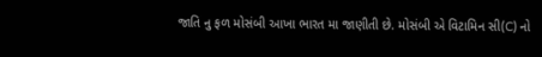જાતિ નુ ફળ મોસંબી આખા ભારત મા જાણીતી છે. મોસંબી એ વિટામિન સી(C) નો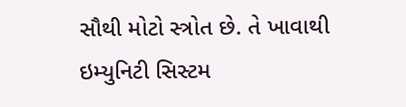સૌથી મોટો સ્ત્રોત છે. તે ખાવાથી ઇમ્યુનિટી સિસ્ટમ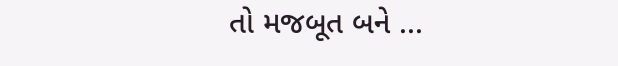તો મજબૂત બને ...